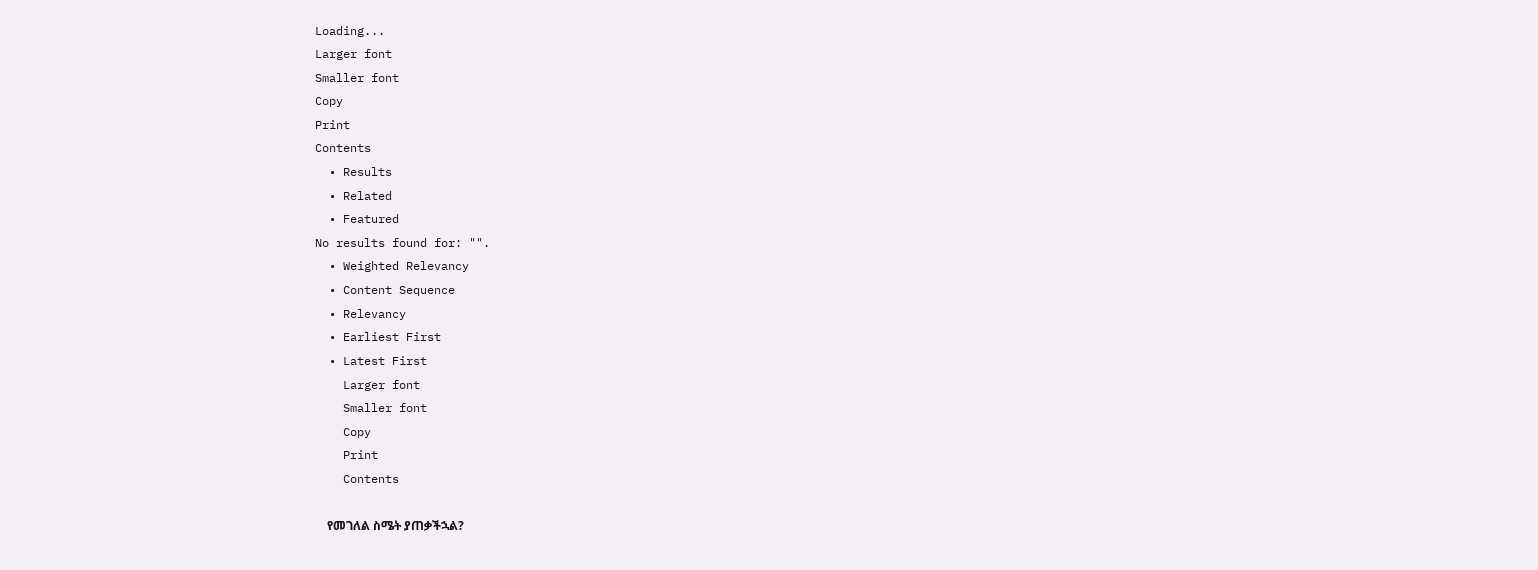Loading...
Larger font
Smaller font
Copy
Print
Contents
  • Results
  • Related
  • Featured
No results found for: "".
  • Weighted Relevancy
  • Content Sequence
  • Relevancy
  • Earliest First
  • Latest First
    Larger font
    Smaller font
    Copy
    Print
    Contents

    የመገለል ስሜት ያጠቃችኋል?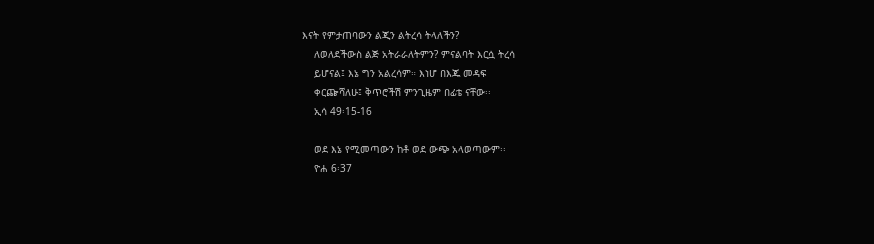እናት የምታጠባውን ልጂን ልትረሳ ትላለችን?
    ለወለደችውስ ልጅ አትራራለትምን? ምናልባት እርሷ ትረሳ
    ይሆናል፤ እኔ ግን አልረሳም። እነሆ በእጁ መዳፍ
    ቀርጬሻለሁ፤ ቅጥሮችሽ ምንጊዜም በፊቴ ናቸው፡፡
    ኢሳ 49፡15-16

    ወደ እኔ የሚመጣውን ከቶ ወደ ውጭ አላወጣውም፡፡
    ዮሐ 6፡37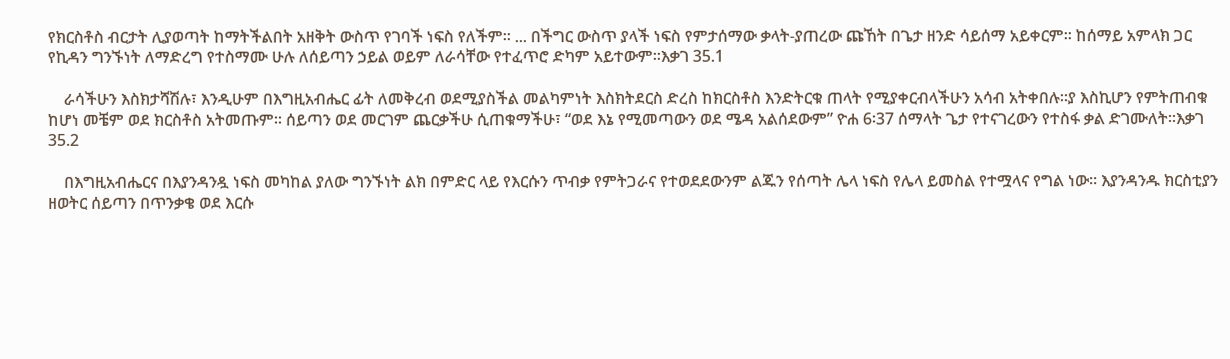የክርስቶስ ብርታት ሊያወጣት ከማትችልበት አዘቅት ውስጥ የገባች ነፍስ የለችም፡፡ ... በችግር ውስጥ ያላች ነፍስ የምታሰማው ቃላት-ያጠረው ጩኸት በጌታ ዘንድ ሳይሰማ አይቀርም፡፡ ከሰማይ አምላክ ጋር የኪዳን ግንኙነት ለማድረግ የተስማሙ ሁሉ ለሰይጣን ኃይል ወይም ለራሳቸው የተፈጥሮ ድካም አይተውም፡፡እቃገ 35.1

    ራሳችሁን እስክታሻሽሉ፣ እንዲሁም በእግዚአብሔር ፊት ለመቅረብ ወደሚያስችል መልካምነት እስክትደርስ ድረስ ከክርስቶስ እንድትርቁ ጠላት የሚያቀርብላችሁን አሳብ አትቀበሉ፡፡ያ እስኪሆን የምትጠብቁ ከሆነ መቼም ወደ ክርስቶስ አትመጡም፡፡ ሰይጣን ወደ መርገም ጨርቃችሁ ሲጠቁማችሁ፣ “ወደ እኔ የሚመጣውን ወደ ሜዳ አልሰደውም” ዮሐ 6፡37 ሰማላት ጌታ የተናገረውን የተስፋ ቃል ድገሙለት፡፡እቃገ 35.2

    በእግዚአብሔርና በእያንዳንዷ ነፍስ መካከል ያለው ግንኙነት ልክ በምድር ላይ የእርሱን ጥብቃ የምትጋራና የተወደደውንም ልጁን የሰጣት ሌላ ነፍስ የሌላ ይመስል የተሟላና የግል ነው፡፡ እያንዳንዱ ክርስቲያን ዘወትር ሰይጣን በጥንቃቄ ወደ እርሱ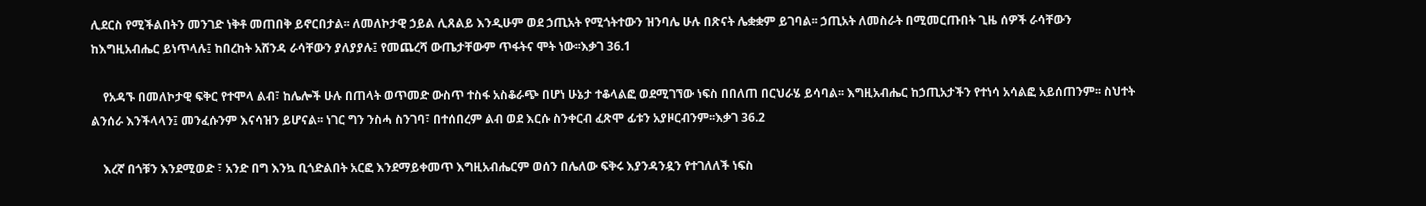ሊደርስ የሚችልበትን መንገድ ነቅቶ መጠበቅ ይኖርበታል፡፡ ለመለኮታዊ ኃይል ሊጸልይ እንዲሁም ወደ ኃጢአት የሚጎትተውን ዝንባሌ ሁሉ በጽናት ሌቋቋም ይገባል፡፡ ኃጢአት ለመስራት በሚመርጡበት ጊዜ ሰዎች ራሳቸውን ከእግዚአብሔር ይነጥላሉ፤ ከበረከት አሸንዳ ራሳቸውን ያለያያሉ፤ የመጨረሻ ውጤታቸውም ጥፋትና ሞት ነው፡፡እቃገ 36.1

    የአዳኙ በመለኮታዊ ፍቅር የተሞላ ልብ፣ ከሌሎች ሁሉ በጠላት ወጥመድ ውስጥ ተስፋ አስቆራጭ በሆነ ሁኔታ ተቆላልፎ ወደሚገኘው ነፍስ በበለጠ በርህራሄ ይሳባል፡፡ እግዚአብሔር ከኃጢአታችን የተነሳ አሳልፎ አይሰጠንም፡፡ ስህተት ልንሰራ እንችላላን፤ መንፈሱንም እናሳዝን ይሆናል፡፡ ነገር ግን ንስሓ ስንገባ፣ በተሰበረም ልብ ወደ እርሱ ስንቀርብ ፈጽሞ ፊቱን አያዞርብንም፡፡እቃገ 36.2

    እረኛ በጎቹን እንደሚወድ ፣ አንድ በግ እንኳ ቢጎድልበት አርፎ እንደማይቀመጥ እግዚአብሔርም ወሰን በሌለው ፍቅሩ እያንዳንዷን የተገለለች ነፍስ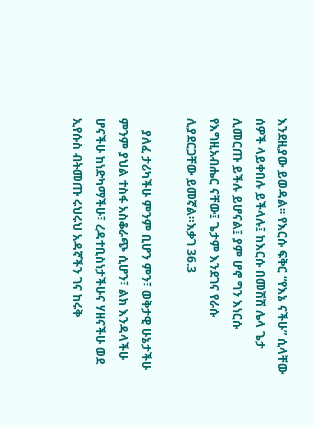እንደዚያው ይወዳል፡፡ የእርሱ ፍቅር “የእኔ ናችሁ” ሲላቸው ሰዎች ላይቀበሉ ይችላሉ፤ ከእርሱ በመሽሽ ሌላ ጌታ ሊመርጡ ይችሉ ይሆናል፤ ያም ሆኖ ግን እነርሱ የእግዚአብሔር ናቸው፤ ጌታም እንደገና የራሱ ሊያደርጋቸው ይመኛል።እቃገ 36.3

    ያለፈ ታሪካችሁ ምንም ቢሆን ምን፣ ወቅታዊ ሁኔታችሁ ምንም ያህል ተስፋ አስቆራጭ ሲሆን፣ ልክ እንዳላችሁ ሆናችሁ ከነድካማችሁ፣ ረዳተቢስነታችሁና ሃዘናችሁ ወደ ኢየሱስ ብትመጡ ሩህሩህ አዳኛችን ገና ከሩቅ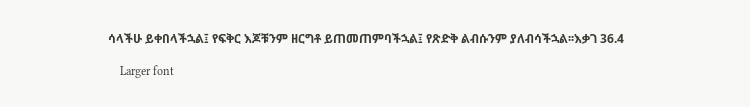ሳላችሁ ይቀበላችኋል፤ የፍቅር እጆቹንም ዘርግቶ ይጠመጠምባችኋል፤ የጽድቅ ልብሱንም ያለብሳችኋል፡፡እቃገ 36.4

    Larger font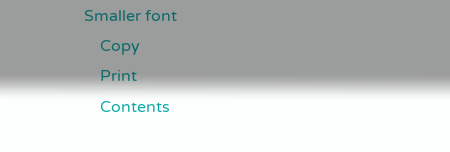Smaller font
    Copy
    Print
    Contents